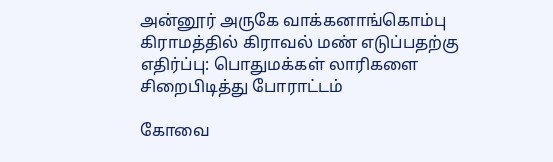அன்னூர் அருகே வாக்கனாங்கொம்பு கிராமத்தில் கிராவல் மண் எடுப்பதற்கு எதிர்ப்பு: பொதுமக்கள் லாரிகளை சிறைபிடித்து போராட்டம்

கோவை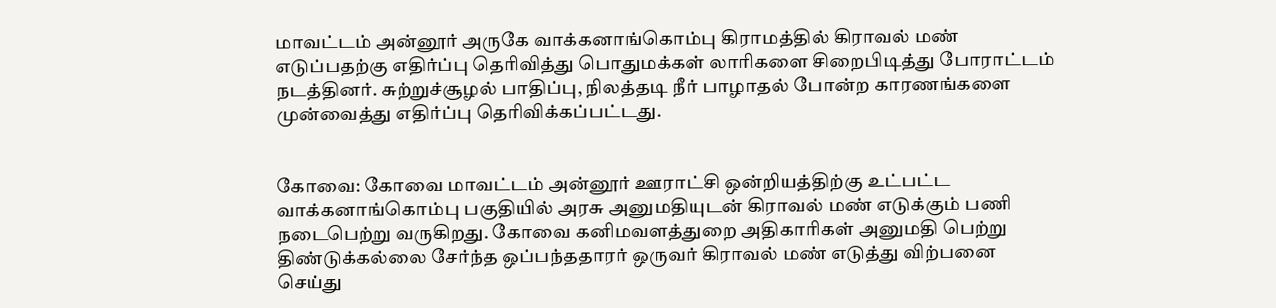மாவட்டம் அன்னூர் அருகே வாக்கனாங்கொம்பு கிராமத்தில் கிராவல் மண் எடுப்பதற்கு எதிர்ப்பு தெரிவித்து பொதுமக்கள் லாரிகளை சிறைபிடித்து போராட்டம் நடத்தினர். சுற்றுச்சூழல் பாதிப்பு, நிலத்தடி நீர் பாழாதல் போன்ற காரணங்களை முன்வைத்து எதிர்ப்பு தெரிவிக்கப்பட்டது.


கோவை: கோவை மாவட்டம் அன்னூர் ஊராட்சி ஒன்றியத்திற்கு உட்பட்ட வாக்கனாங்கொம்பு பகுதியில் அரசு அனுமதியுடன் கிராவல் மண் எடுக்கும் பணி நடைபெற்று வருகிறது. கோவை கனிமவளத்துறை அதிகாரிகள் அனுமதி பெற்று திண்டுக்கல்லை சேர்ந்த ஒப்பந்ததாரர் ஒருவர் கிராவல் மண் எடுத்து விற்பனை செய்து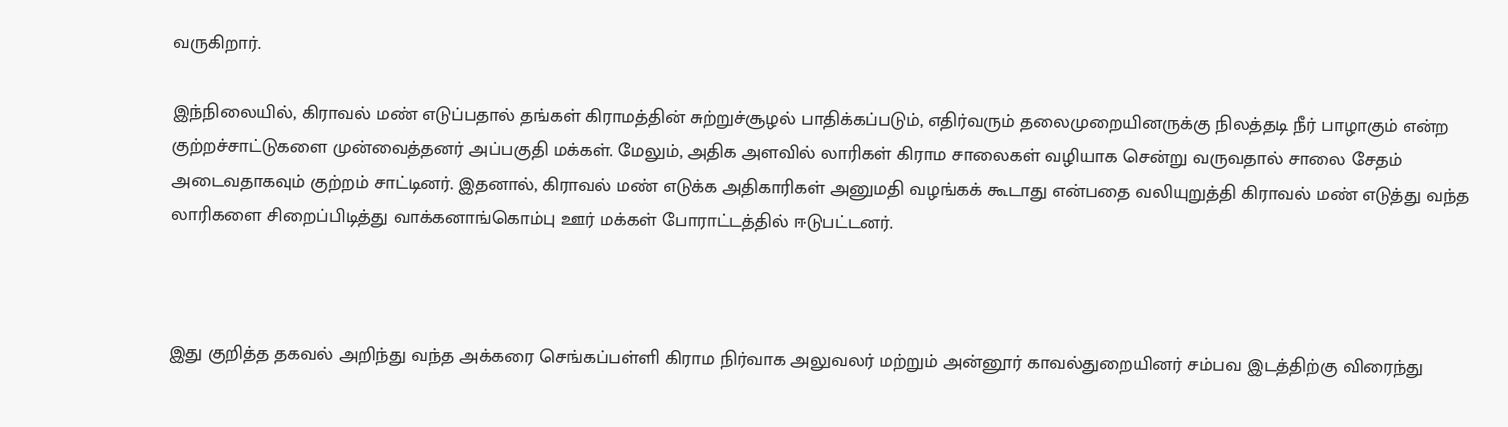வருகிறார்.

இந்நிலையில், கிராவல் மண் எடுப்பதால் தங்கள் கிராமத்தின் சுற்றுச்சூழல் பாதிக்கப்படும், எதிர்வரும் தலைமுறையினருக்கு நிலத்தடி நீர் பாழாகும் என்ற குற்றச்சாட்டுகளை முன்வைத்தனர் அப்பகுதி மக்கள். மேலும், அதிக அளவில் லாரிகள் கிராம சாலைகள் வழியாக சென்று வருவதால் சாலை சேதம் அடைவதாகவும் குற்றம் சாட்டினர். இதனால், கிராவல் மண் எடுக்க அதிகாரிகள் அனுமதி வழங்கக் கூடாது என்பதை வலியுறுத்தி கிராவல் மண் எடுத்து வந்த லாரிகளை சிறைப்பிடித்து வாக்கனாங்கொம்பு ஊர் மக்கள் போராட்டத்தில் ஈடுபட்டனர்.



இது குறித்த தகவல் அறிந்து வந்த அக்கரை செங்கப்பள்ளி கிராம நிர்வாக அலுவலர் மற்றும் அன்னூர் காவல்துறையினர் சம்பவ இடத்திற்கு விரைந்து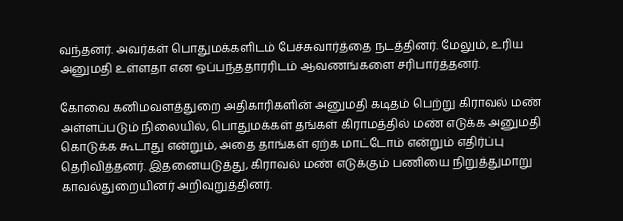வந்தனர். அவர்கள் பொதுமக்களிடம் பேச்சுவார்த்தை நடத்தினர். மேலும், உரிய அனுமதி உள்ளதா என ஒப்பந்ததாரரிடம் ஆவணங்களை சரிபார்த்தனர்.

கோவை கனிமவளத்துறை அதிகாரிகளின் அனுமதி கடிதம் பெற்று கிராவல் மண் அள்ளப்படும் நிலையில், பொதுமக்கள் தங்கள் கிராமத்தில் மண் எடுக்க அனுமதி கொடுக்க கூடாது என்றும், அதை தாங்கள் ஏற்க மாட்டோம் என்றும் எதிர்ப்பு தெரிவித்தனர். இதனையடுத்து, கிராவல் மண் எடுக்கும் பணியை நிறுத்துமாறு காவல்துறையினர் அறிவுறுத்தினர்.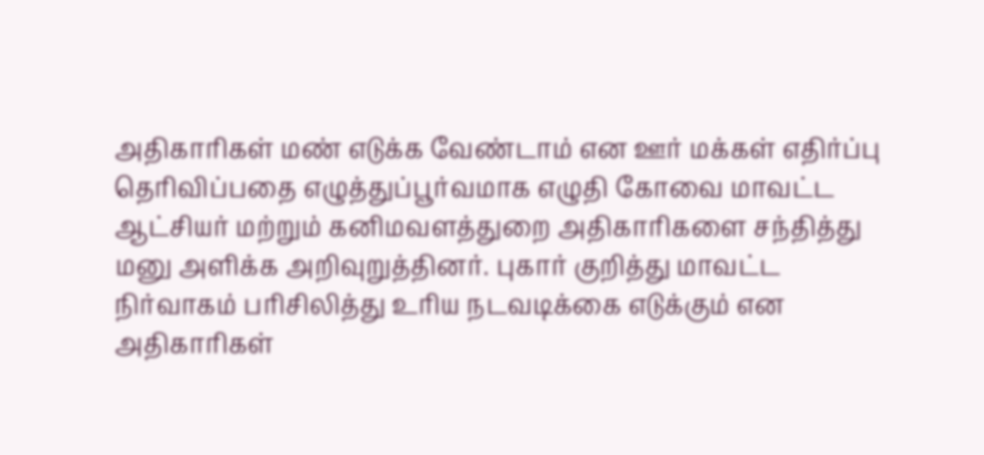அதிகாரிகள் மண் எடுக்க வேண்டாம் என ஊர் மக்கள் எதிர்ப்பு தெரிவிப்பதை எழுத்துப்பூர்வமாக எழுதி கோவை மாவட்ட ஆட்சியர் மற்றும் கனிமவளத்துறை அதிகாரிகளை சந்தித்து மனு அளிக்க அறிவுறுத்தினர். புகார் குறித்து மாவட்ட நிர்வாகம் பரிசிலித்து உரிய நடவடிக்கை எடுக்கும் என அதிகாரிகள்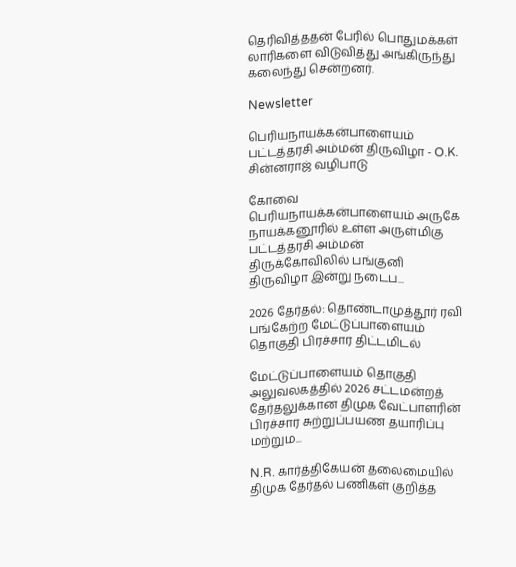தெரிவித்ததன் பேரில் பொதுமக்கள் லாரிகளை விடுவித்து அங்கிருந்து கலைந்து சென்றனர்.

Newsletter

பெரியநாயக்கன்பாளையம் பட்டத்தரசி அம்மன் திருவிழா - O.K. சின்னராஜ் வழிபாடு

கோவை பெரியநாயக்கன்பாளையம் அருகே நாயக்கனூரில் உள்ள அருள்மிகு பட்டத்தரசி அம்மன் திருக்கோவிலில் பங்குனி திருவிழா இன்று நடைப...

2026 தேர்தல்: தொண்டாமுத்தூர் ரவி பங்கேற்ற மேட்டுப்பாளையம் தொகுதி பிரச்சார திட்டமிடல்

மேட்டுப்பாளையம் தொகுதி அலுவலகத்தில் 2026 சட்டமன்றத் தேர்தலுக்கான திமுக வேட்பாளரின் பிரச்சார சுற்றுப்பயண தயாரிப்பு மற்றும...

N.R. கார்த்திகேயன் தலைமையில் திமுக தேர்தல் பணிகள் குறித்த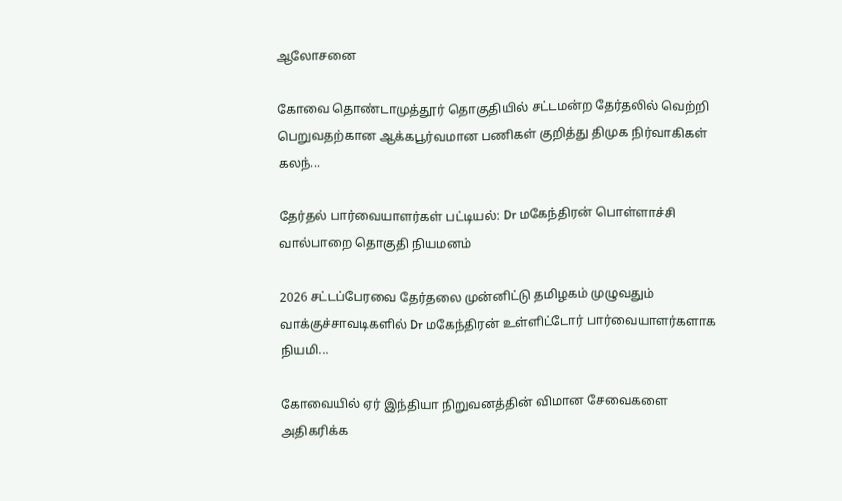ஆலோசனை

கோவை தொண்டாமுத்தூர் தொகுதியில் சட்டமன்ற தேர்தலில் வெற்றி பெறுவதற்கான ஆக்கபூர்வமான பணிகள் குறித்து திமுக நிர்வாகிகள் கலந்...

தேர்தல் பார்வையாளர்கள் பட்டியல்: Dr மகேந்திரன் பொள்ளாச்சி வால்பாறை தொகுதி நியமனம்

2026 சட்டப்பேரவை தேர்தலை முன்னிட்டு தமிழகம் முழுவதும் வாக்குச்சாவடிகளில் Dr மகேந்திரன் உள்ளிட்டோர் பார்வையாளர்களாக நியமி...

கோவையில் ஏர் இந்தியா நிறுவனத்தின் விமான சேவைகளை அதிகரிக்க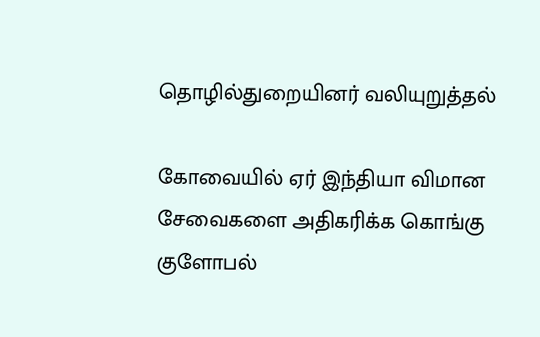தொழில்துறையினர் வலியுறுத்தல்

கோவையில் ஏர் இந்தியா விமான சேவைகளை அதிகரிக்க கொங்கு குளோபல்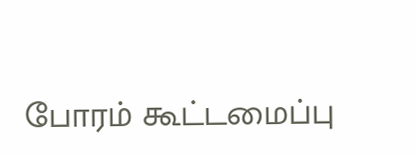போரம் கூட்டமைப்பு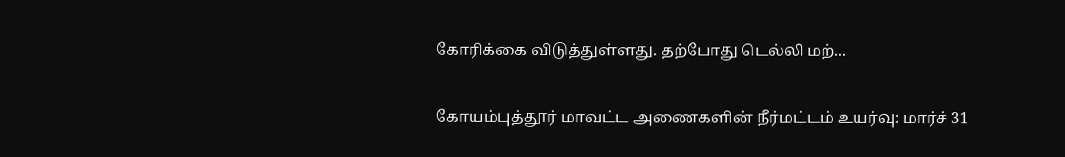கோரிக்கை விடுத்துள்ளது. தற்போது டெல்லி மற்...

கோயம்புத்தூர் மாவட்ட அணைகளின் நீர்மட்டம் உயர்வு: மார்ச் 31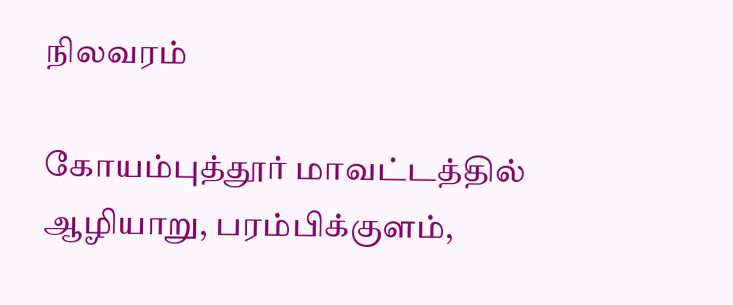நிலவரம்

கோயம்புத்தூர் மாவட்டத்தில் ஆழியாறு, பரம்பிக்குளம்,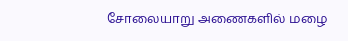சோலையாறு அணைகளில் மழை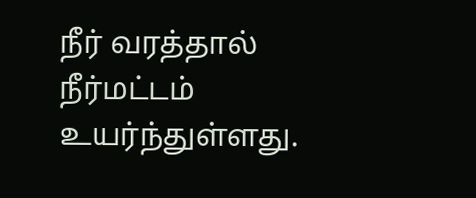நீர் வரத்தால் நீர்மட்டம் உயர்ந்துள்ளது.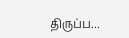திருப்ப...